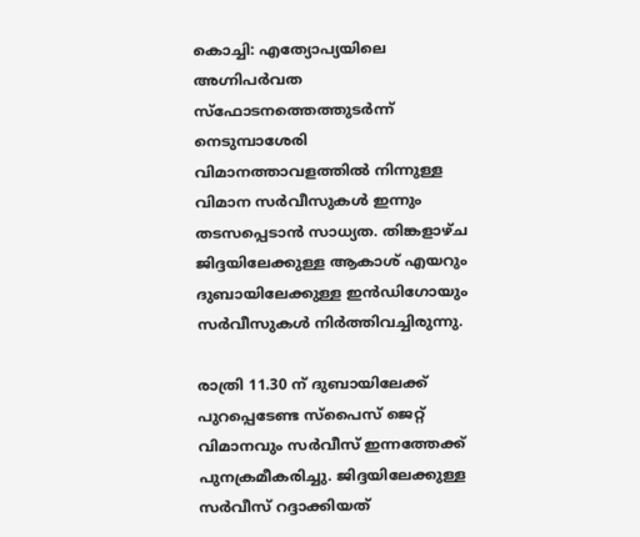കൊച്ചി: എത്യോപ്യയിലെ അഗ്നിപർവത സ്ഫോടനത്തെത്തുടർന്ന് നെടുമ്പാശേരി വിമാനത്താവളത്തിൽ നിന്നുള്ള വിമാന സർവീസുകൾ ഇന്നും തടസപ്പെടാൻ സാധ്യത. തിങ്കളാഴ്ച ജിദ്ദയിലേക്കുള്ള ആകാശ് എയറും ദുബായിലേക്കുള്ള ഇൻഡിഗോയും സർവീസുകൾ നിർത്തിവച്ചിരുന്നു.

രാത്രി 11.30 ന് ദുബായിലേക്ക് പുറപ്പെടേണ്ട സ്പൈസ് ജെറ്റ് വിമാനവും സർവീസ് ഇന്നത്തേക്ക് പുനക്രമീകരിച്ചു. ജിദ്ദയിലേക്കുള്ള സർവീസ് റദ്ദാക്കിയത്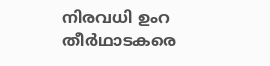നിരവധി ഉംറ തീർഥാടകരെ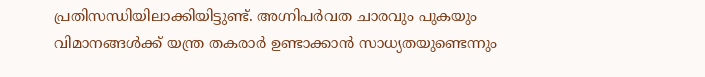പ്രതിസന്ധിയിലാക്കിയിട്ടുണ്ട്. അഗ്നിപർവത ചാരവും പുകയും വിമാനങ്ങൾക്ക് യന്ത്ര തകരാർ ഉണ്ടാക്കാൻ സാധ്യതയുണ്ടെന്നും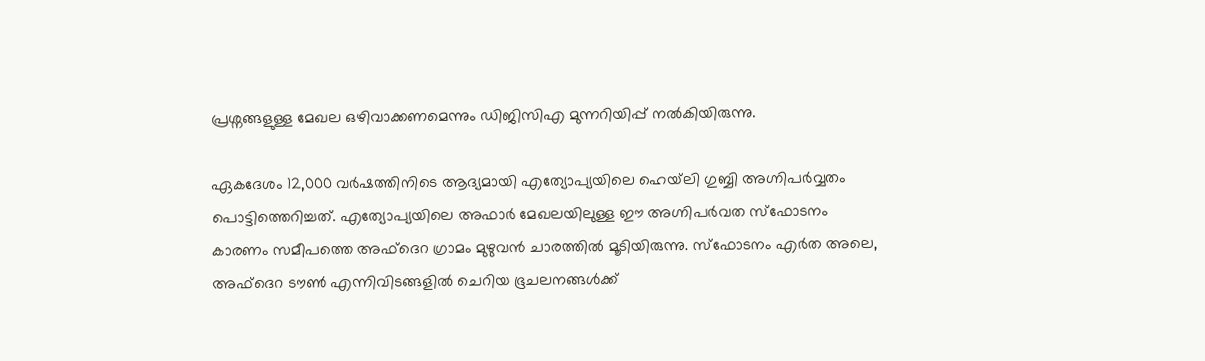പ്രശ്നങ്ങളുള്ള മേഖല ഒഴിവാക്കണമെന്നും ഡിജിസിഎ മുന്നറിയിപ്പ് നൽകിയിരുന്നു.

ഏകദേശം 12,000 വർഷത്തിനിടെ ആദ്യമായി എത്യോപ്യയിലെ ഹെയ്‌ലി ഗുബ്ബി അഗ്നിപർവ്വതം പൊട്ടിത്തെറിച്ചത്. എത്യോപ്യയിലെ അഫാർ മേഖലയിലുള്ള ഈ അഗ്നിപർവത സ്ഫോടനം കാരണം സമീപത്തെ അഫ്ദെറ ഗ്രാമം മുഴുവൻ ചാരത്തിൽ മൂടിയിരുന്നു. സ്ഫോടനം എർത അലെ, അഫ്ദെറ ടൗൺ എന്നിവിടങ്ങളിൽ ചെറിയ ഭൂചലനങ്ങൾക്ക്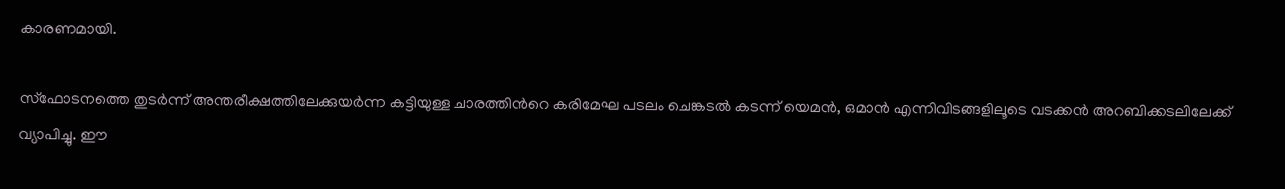കാരണമായി.

സ്ഫോടനത്തെ തുടർന്ന് അന്തരീക്ഷത്തിലേക്കുയർന്ന കട്ടിയുള്ള ചാരത്തിന്‍റെ കരിമേഘ പടലം ചെങ്കടൽ കടന്ന് യെമൻ, ഒമാൻ എന്നിവിടങ്ങളിലൂടെ വടക്കൻ അറബിക്കടലിലേക്ക് വ്യാപിച്ചു. ഈ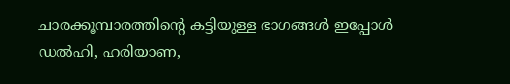ചാരക്കൂമ്പാരത്തിന്‍റെ കട്ടിയുള്ള ഭാഗങ്ങൾ ഇപ്പോൾ ഡൽഹി, ഹരിയാണ,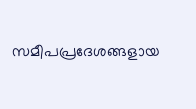സമീപപ്രദേശങ്ങളായ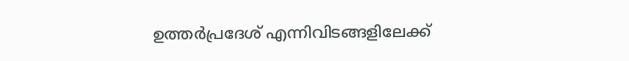ഉത്തർപ്രദേശ് എന്നിവിടങ്ങളിലേക്ക്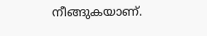നീങ്ങുകയാണ്.